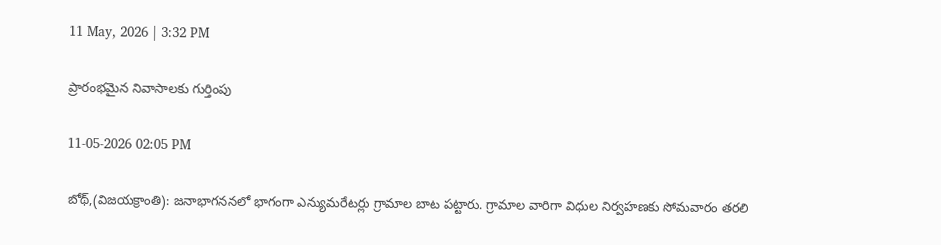11 May, 2026 | 3:32 PM

ప్రారంభమైన నివాసాలకు గుర్తింపు

11-05-2026 02:05 PM

బోథ్,(విజయక్రాంతి): జనాభాగననలో భాగంగా ఎన్యుమరేటర్లు గ్రామాల బాట పట్టారు. గ్రామాల వారిగా విధుల నిర్వహణకు సోమవారం తరలి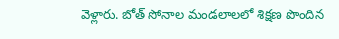వెళ్లారు. బోత్ సోనాల మండలాలలో శిక్షణ పొందిన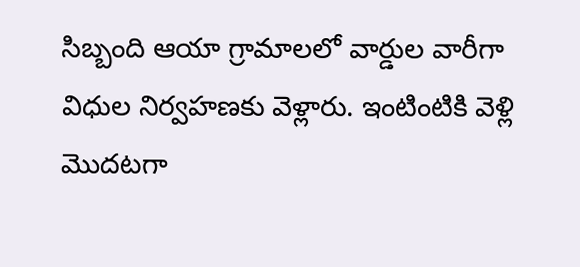సిబ్బంది ఆయా గ్రామాలలో వార్డుల వారీగా విధుల నిర్వహణకు వెళ్లారు. ఇంటింటికి వెళ్లి మొదటగా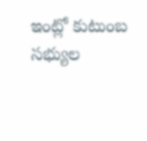ఇంట్లో కుటుంబ సభ్యుల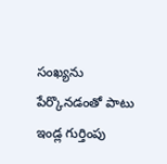సంఖ్యను పేర్కొనడంతో పాటు ఇండ్ల గుర్తింపు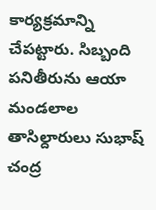కార్యక్రమాన్ని చేపట్టారు. సిబ్బంది పనితీరును ఆయా మండలాల తాసిల్దారులు సుభాష్ చంద్ర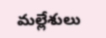మల్లేశులు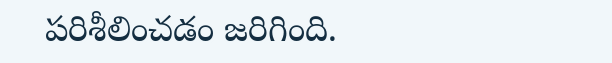పరిశీలించడం జరిగింది.